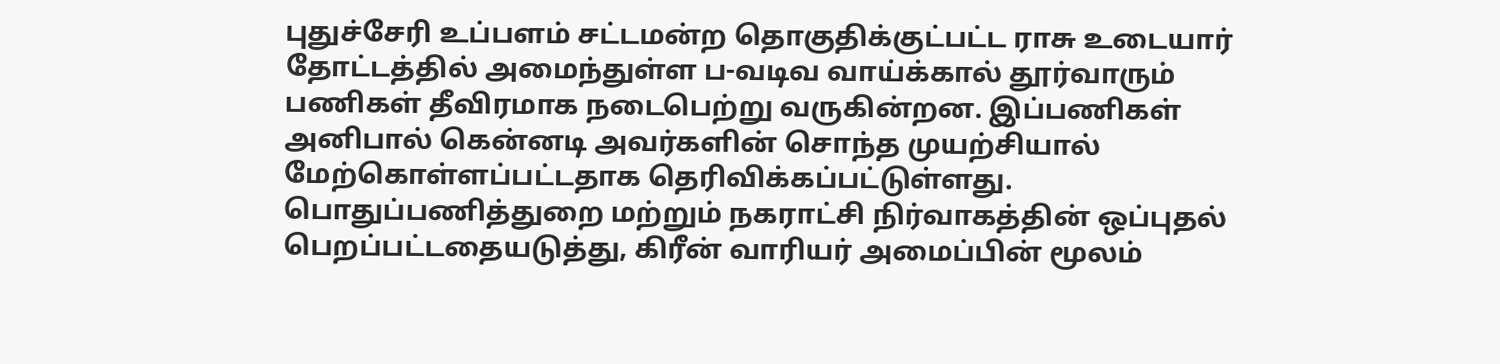புதுச்சேரி உப்பளம் சட்டமன்ற தொகுதிக்குட்பட்ட ராசு உடையார் தோட்டத்தில் அமைந்துள்ள ப-வடிவ வாய்க்கால் தூர்வாரும் பணிகள் தீவிரமாக நடைபெற்று வருகின்றன. இப்பணிகள் அனிபால் கென்னடி அவர்களின் சொந்த முயற்சியால் மேற்கொள்ளப்பட்டதாக தெரிவிக்கப்பட்டுள்ளது.
பொதுப்பணித்துறை மற்றும் நகராட்சி நிர்வாகத்தின் ஒப்புதல் பெறப்பட்டதையடுத்து, கிரீன் வாரியர் அமைப்பின் மூலம்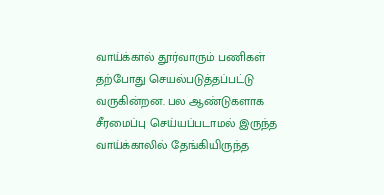வாய்க்கால் தூர்வாரும் பணிகள் தற்போது செயல்படுத்தப்பட்டு வருகின்றன. பல ஆண்டுகளாக சீரமைப்பு செய்யப்படாமல் இருந்த வாய்க்காலில் தேங்கியிருந்த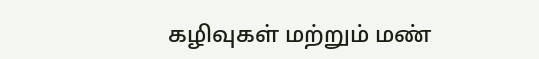கழிவுகள் மற்றும் மண்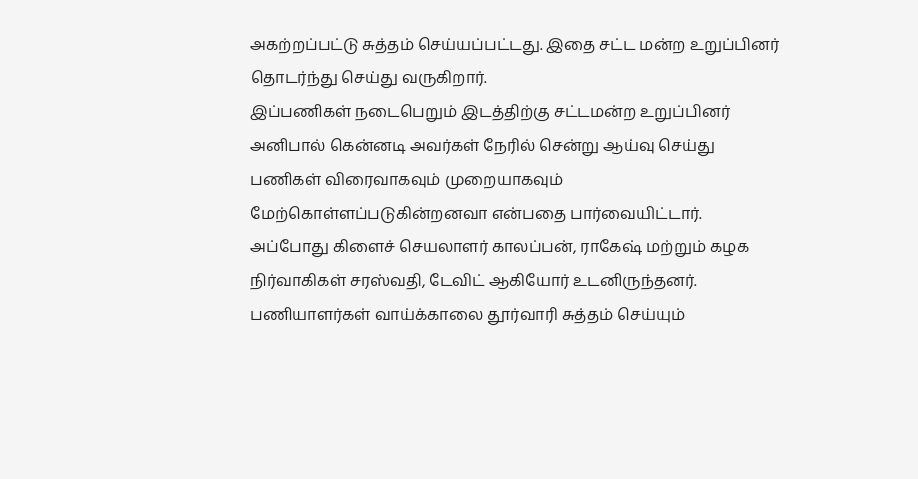அகற்றப்பட்டு சுத்தம் செய்யப்பட்டது. இதை சட்ட மன்ற உறுப்பினர் தொடர்ந்து செய்து வருகிறார்.
இப்பணிகள் நடைபெறும் இடத்திற்கு சட்டமன்ற உறுப்பினர் அனிபால் கென்னடி அவர்கள் நேரில் சென்று ஆய்வு செய்து பணிகள் விரைவாகவும் முறையாகவும் மேற்கொள்ளப்படுகின்றனவா என்பதை பார்வையிட்டார்.
அப்போது கிளைச் செயலாளர் காலப்பன், ராகேஷ் மற்றும் கழக நிர்வாகிகள் சரஸ்வதி, டேவிட் ஆகியோர் உடனிருந்தனர். பணியாளர்கள் வாய்க்காலை தூர்வாரி சுத்தம் செய்யும்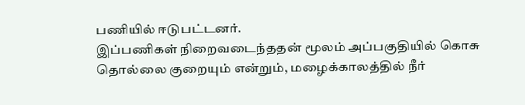பணியில் ஈடுபட்டனர்.
இப்பணிகள் நிறைவடைந்ததன் மூலம் அப்பகுதியில் கொசு தொல்லை குறையும் என்றும், மழைக்காலத்தில் நீர்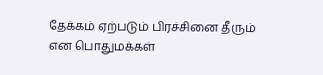தேக்கம் ஏற்படும் பிரச்சினை தீரும் என பொதுமக்கள்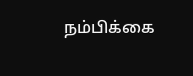நம்பிக்கை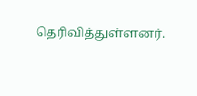தெரிவித்துள்ளனர்.